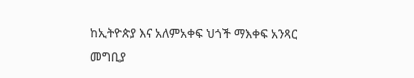ከኢትዮጵያ እና አለምአቀፍ ህጎች ማእቀፍ አንጻር
መግቢያ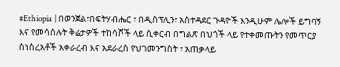#Ethiopia | በወንጀል፣በፍትሃብሔር ፣ በዲስፕሊን፣ አስተዳደር ጉዳዮች እንዲሁም ሌሎች ይግባኝ እና የመሳሰሉት ቅሬታዎች ተከሳሾች ላይ ሲቀርብ በግልጽ በህጎች ላይ የተቀመጡትን የመጥርያ ስነስረአቶች አቀራረብ እና አደራረስ የህገመንግስት ፣ አጠቃላይ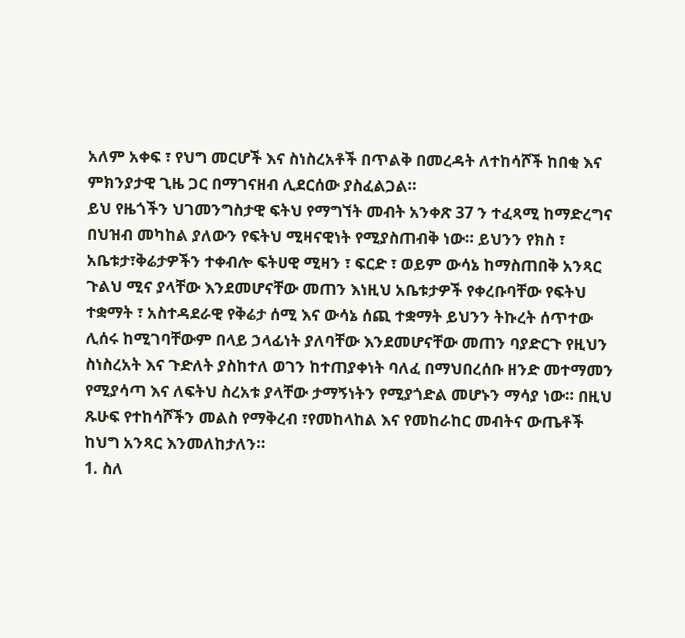አለም አቀፍ ፣ የህግ መርሆች እና ስነስረአቶች በጥልቅ በመረዳት ለተከሳሾች ከበቂ እና ምክንያታዊ ጊዜ ጋር በማገናዘብ ሊደርሰው ያስፈልጋል።
ይህ የዜጎችን ህገመንግስታዊ ፍትህ የማግኘት መብት አንቀጽ 37 ን ተፈጻሚ ከማድረግና በህዝብ መካከል ያለውን የፍትህ ሚዛናዊነት የሚያስጠብቅ ነው። ይህንን የክስ ፣ አቤቱታ፣ቅሬታዎችን ተቀብሎ ፍትሀዊ ሚዛን ፣ ፍርድ ፣ ወይም ውሳኔ ከማስጠበቅ አንጻር ጉልህ ሚና ያላቸው እንደመሆናቸው መጠን እነዚህ አቤቱታዎች የቀረቡባቸው የፍትህ ተቋማት ፣ አስተዳደራዊ የቅሬታ ሰሚ እና ውሳኔ ሰጪ ተቋማት ይህንን ትኩረት ሰጥተው ሊሰሩ ከሚገባቸውም በላይ ኃላፊነት ያለባቸው እንደመሆናቸው መጠን ባያድርጉ የዚህን ስነስረአት እና ጉድለት ያስከተለ ወገን ከተጠያቀነት ባለፈ በማህበረሰቡ ዘንድ መተማመን የሚያሳጣ እና ለፍትህ ስረአቱ ያላቸው ታማኝነትን የሚያጎድል መሆኑን ማሳያ ነው። በዚህ ጹሁፍ የተከሳሾችን መልስ የማቅረብ ፣የመከላከል እና የመከራከር መብትና ውጤቶች ከህግ አንጻር እንመለከታለን።
1. ስለ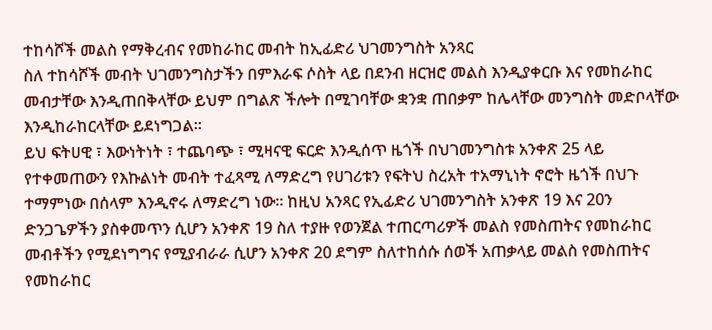ተከሳሾች መልስ የማቅረብና የመከራከር መብት ከኢፊድሪ ህገመንግስት አንጻር
ስለ ተከሳሾች መብት ህገመንግስታችን በምእራፍ ሶስት ላይ በደንብ ዘርዝሮ መልስ እንዲያቀርቡ እና የመከራከር መብታቸው እንዲጠበቅላቸው ይህም በግልጽ ችሎት በሚገባቸው ቋንቋ ጠበቃም ከሌላቸው መንግስት መድቦላቸው እንዲከራከርላቸው ይደነግጋል።
ይህ ፍትሀዊ ፣ እውነትነት ፣ ተጨባጭ ፣ ሚዛናዊ ፍርድ እንዲሰጥ ዜጎች በህገመንግስቱ አንቀጽ 25 ላይ የተቀመጠውን የእኩልነት መብት ተፈጻሚ ለማድረግ የሀገሪቱን የፍትህ ስረአት ተአማኒነት ኖሮት ዜጎች በህጉ ተማምነው በሰላም እንዲኖሩ ለማድረግ ነው። ከዚህ አንጻር የኢፊድሪ ህገመንግስት አንቀጽ 19 እና 20ን ድንጋጌዎችን ያስቀመጥን ሲሆን አንቀጽ 19 ስለ ተያዙ የወንጀል ተጠርጣሪዎች መልስ የመስጠትና የመከራከር መብቶችን የሚደነግግና የሚያብራራ ሲሆን አንቀጽ 20 ደግም ስለተከሰሱ ሰወች አጠቃላይ መልስ የመስጠትና የመከራከር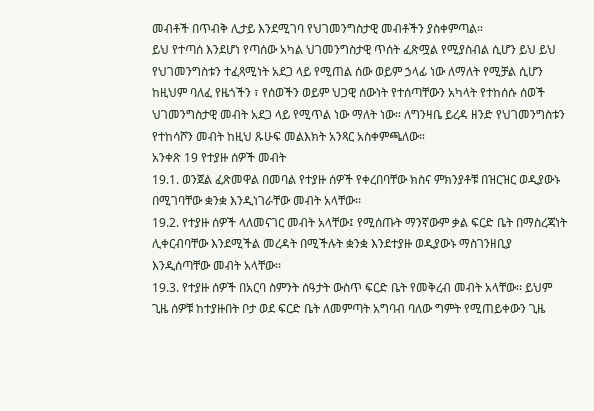መብቶች በጥብቅ ሊታይ እንደሚገባ የህገመንግስታዊ መብቶችን ያስቀምጣል።
ይህ የተጣሰ እንደሆነ የጣሰው አካል ህገመንግስታዊ ጥሰት ፈጽሟል የሚያስብል ሲሆን ይህ ይህ የህገመንግስቱን ተፈጻሚነት አደጋ ላይ የሚጠል ሰው ወይም ኃላፊ ነው ለማለት የሚቻል ሲሆን ከዚህም ባለፈ የዜጎችን ፣ የሰወችን ወይም ህጋዊ ሰውነት የተሰጣቸውን አካላት የተከሰሱ ሰወች ህገመንግስታዊ መብት አደጋ ላይ የሚጥል ነው ማለት ነው። ለግንዛቤ ይረዳ ዘንድ የህገመንግስቱን የተከሳሾን መብት ከዚህ ጹሁፍ መልእክት አንጻር አስቀምጫለው።
አንቀጽ 19 የተያዙ ሰዎች መብት
19.1. ወንጀል ፈጽመዋል በመባል የተያዙ ሰዎች የቀረበባቸው ክስና ምክንያቶቹ በዝርዝር ወዲያውኑ በሚገባቸው ቋንቋ እንዲነገራቸው መብት አላቸው፡፡
19.2. የተያዙ ሰዎች ላለመናገር መብት አላቸው፤ የሚሰጡት ማንኛውም ቃል ፍርድ ቤት በማስረጃነት ሊቀርብባቸው እንደሚችል መረዳት በሚችሉት ቋንቋ እንደተያዙ ወዲያውኑ ማስገንዘቢያ እንዲሰጣቸው መብት አላቸው፡፡
19.3. የተያዙ ሰዎች በአርባ ስምንት ሰዓታት ውስጥ ፍርድ ቤት የመቅረብ መብት አላቸው፡፡ ይህም ጊዜ ሰዎቹ ከተያዙበት ቦታ ወደ ፍርድ ቤት ለመምጣት አግባብ ባለው ግምት የሚጠይቀውን ጊዜ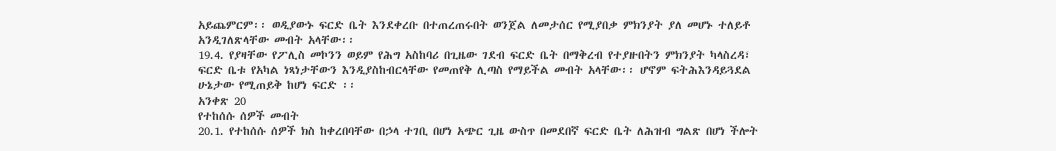አይጨምርም፡፡ ወዲያውኑ ፍርድ ቤት እንደቀረቡ በተጠረጠሩበት ወንጀል ለመታሰር የሚያበቃ ምክንያት ያለ መሆኑ ተለይቶ አንዲገለጽላቸው መብት አላቸው፡፡
19.4. የያዛቸው የፖሊስ መኮንን ወይም የሕግ አስከባሪ በጊዜው ገደብ ፍርድ ቤት በማቅረብ የተያዙበትን ምክንያት ካላስረዳ፣ ፍርድ ቤቱ የአካል ነጻነታቸውን እንዲያስከብርላቸው የመጠየቅ ሊጣስ የማይችል መብት አላቸው፡፡ ሆኖም ፍትሕእንዳይጓደል ሁኔታው የሚጠይቅ ከሆነ ፍርድ ፡፡
አንቀጽ 20
የተከሰሱ ሰዎች መብት
20.1. የተከሰሱ ሰዎች ክስ ከቀረበባቸው በኃላ ተገቢ በሆነ አጭር ጊዜ ውስጥ በመደበኛ ፍርድ ቤት ለሕዝብ ግልጽ በሆነ ችሎት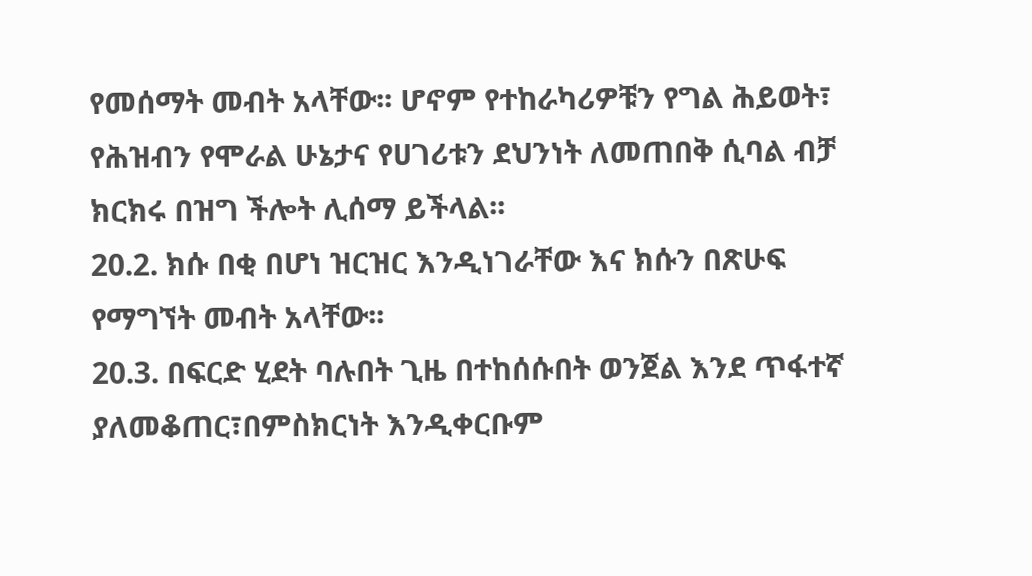የመሰማት መብት አላቸው፡፡ ሆኖም የተከራካሪዎቹን የግል ሕይወት፣ የሕዝብን የሞራል ሁኔታና የሀገሪቱን ደህንነት ለመጠበቅ ሲባል ብቻ ክርክሩ በዝግ ችሎት ሊሰማ ይችላል፡፡
20.2. ክሱ በቂ በሆነ ዝርዝር እንዲነገራቸው እና ክሱን በጽሁፍ የማግኘት መብት አላቸው፡፡
20.3. በፍርድ ሂደት ባሉበት ጊዜ በተከሰሱበት ወንጀል እንደ ጥፋተኛ ያለመቆጠር፣በምስክርነት እንዲቀርቡም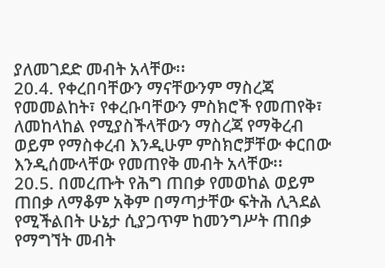ያለመገደድ መብት አላቸው፡፡
20.4. የቀረበባቸውን ማናቸውንም ማስረጃ የመመልከት፣ የቀረቡባቸውን ምስክሮች የመጠየቅ፣ ለመከላከል የሚያስችላቸውን ማስረጃ የማቅረብ ወይም የማስቀረብ እንዲሁም ምስክሮቻቸው ቀርበው እንዲሰሙላቸው የመጠየቅ መብት አላቸው፡፡
20.5. በመረጡት የሕግ ጠበቃ የመወከል ወይም ጠበቃ ለማቆም አቅም በማጣታቸው ፍትሕ ሊጓደል የሚችልበት ሁኔታ ሲያጋጥም ከመንግሥት ጠበቃ የማግኘት መብት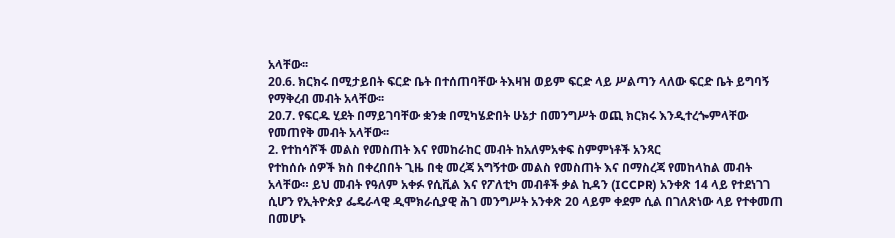አላቸው፡፡
20.6. ክርክሩ በሚታይበት ፍርድ ቤት በተሰጠባቸው ትእዛዝ ወይም ፍርድ ላይ ሥልጣን ላለው ፍርድ ቤት ይግባኝ የማቅረብ መብት አላቸው፡፡
20.7. የፍርዱ ሂደት በማይገባቸው ቋንቋ በሚካሄድበት ሁኔታ በመንግሥት ወጪ ክርክሩ እንዲተረጐምላቸው የመጠየቅ መብት አላቸው፡፡
2. የተከሳሾች መልስ የመስጠት እና የመከራከር መብት ከአለምአቀፍ ስምምነቶች አንጻር
የተከሰሱ ሰዎች ክስ በቀረበበት ጊዜ በቂ መረጃ አግኝተው መልስ የመስጠት እና በማስረጃ የመከላከል መብት አላቸው። ይህ መብት የዓለም አቀፉ የሲቪል እና የፖለቲካ መብቶች ቃል ኪዳን (ICCPR) አንቀጽ 14 ላይ የተደነገገ ሲሆን የኢትዮጵያ ፌዴራላዊ ዲሞክራሲያዊ ሕገ መንግሥት አንቀጽ 20 ላይም ቀደም ሲል በገለጽነው ላይ የተቀመጠ በመሆኑ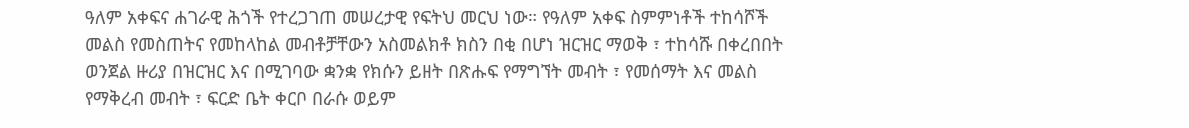ዓለም አቀፍና ሐገራዊ ሕጎች የተረጋገጠ መሠረታዊ የፍትህ መርህ ነው። የዓለም አቀፍ ስምምነቶች ተከሳሾች መልስ የመስጠትና የመከላከል መብቶቻቸውን አስመልክቶ ክስን በቂ በሆነ ዝርዝር ማወቅ ፣ ተከሳሹ በቀረበበት ወንጀል ዙሪያ በዝርዝር እና በሚገባው ቋንቋ የክሱን ይዘት በጽሑፍ የማግኘት መብት ፣ የመሰማት እና መልስ የማቅረብ መብት ፣ ፍርድ ቤት ቀርቦ በራሱ ወይም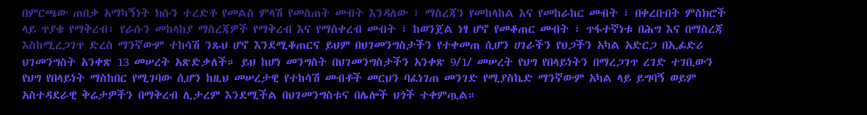በምርጫው ጠበቃ አማካኝነት ክሱን ተረድቶ የመልስ ምላሽ የመስጠት መብት እንዳለው ፣ ማስረጃን የመከላከል እና የመከራከር መብት ፣ በቀረቡበት ምስክሮች ላይ ጥያቄ የማቅረብ፣ የራሱን መከላከያ ማስረጃዎች የማቅረብ እና የማስቀረብ መብት ፣ ከወንጀል ነፃ ሆኖ የመቆጠር መብት ፣ ጥፋተኛነቱ በሕግ እና በማስረጃ እስከሚረጋገጥ ድረስ ማንኛውም ተከሳሽ ንጹህ ሆኖ እንደሚቆጠርና ይህም በህገመንግስታችን የተቀመጠ ሲሆን ሀገራችን የህጋችን አካል አድርጋ በኢፊድሪ ህገመንግስት አንቀጽ 13 መሠረት አጽድቃለች። ይህ ከሆነ መንግስት በህገመንግስታችን አንቀጽ 9/1/ መሠረት የህግ የበላይነትን በማረጋገጥ ረገድ ተገቢውን የህግ የበላይነት ማስከበር የሚገባው ሲሆን ከዚህ መሠረታዊ የተከሳሽ መብቶች መርህን ባፈነገጠ መንገድ የሚያስኬድ ማንኛውም አካል ላይ ይግባኝ ወይም አስተዳደራዊ ቅሬታዎችን በማቅረብ ሊታረም እንደሚችል በህገመንግስቱና በሌሎች ህጎች ተቀምጧል።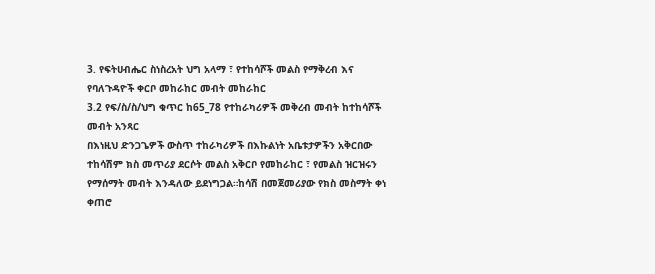3. የፍትሀብሔር ስነስረአት ህግ አላማ ፣ የተከሳሾች መልስ የማቅረብ እና የባለጉዳዮች ቀርቦ መከራከር መብት መከራከር
3.2 የፍ/ስ/ስ/ህግ ቁጥር ከ65_78 የተከራካሪዎች መቅረብ መብት ከተከሳሾች መብት አንጻር
በእነዚህ ድንጋጌዎች ውስጥ ተከራካሪዎች በእኩልነት አቤቱታዎችን አቅርበው ተከሳሽም ክስ መጥሪያ ደርሶት መልስ አቅርቦ የመከራከር ፣ የመልስ ዝርዝሩን የማሰማት መብት እንዳለው ይደነግጋል።ከሳሽ በመጀመሪያው የክስ መስማት ቀነ ቀጠሮ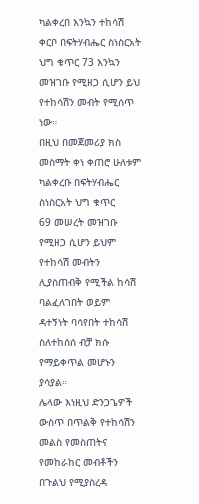ካልቀረበ እንኳን ተከሳሽ ቀርቦ በፍትሃብሔር ስነስርአት ህግ ቁጥር 73 እንኳን መዝገቡ የሚዘጋ ሲሆን ይህ የተከሳሽን መብት የሚሰጥ ነው።
በዚህ በመጀመሪያ ክስ መስማት ቀነ ቀጠሮ ሁለቱም ካልቀረቡ በፍትሃብሔር ስነስርአት ህግ ቁጥር
69 መሠረት መዝገቡ የሚዘጋ ሲሆን ይህም የተከሳሽ መብትን ሊያስጠብቅ የሚችል ከሳሽ ባልፈለገበት ወይም ዳተኝነት ባሳየበት ተከሳሽ ስለተከሰሰ ብቻ ክሱ የማይቀጥል መሆኑን ያሳያል።
ሌላው እነዚህ ድንጋጌዎች ውስጥ በጥልቅ የተከሳሽን መልስ የመስጠትና የመከራከር መብቶችን በጉልህ የሚያስረዳ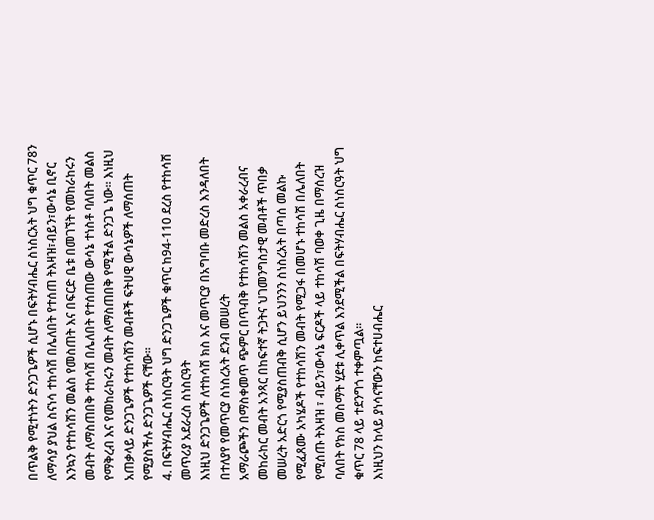በጥልቅ የሚተነትን ድንጋጌዎች ሲሆኑ በፍትሃብሔር ስነስርአት ህግ ቁጥር 78ን ለማሳያ ያህል ስናነሳ ተከሳሽ በሌለበት የተሰጠ ትእዛዝ፣ብይን፣ውሳኔ ቢኖር እንኳን የተከሳሽን መልስ የመስጠት እና በፍርድ ቤቱ በመገኘት የመከራከሩን መብት ለማስጠበቅ ተከሳሽ በሌለበት የተሰጠው ውሳኔ ተነስቶ ባለበት መልስ የማቅረብ እና የመከራከሩን መብት ለማስጠበቅ የሚችል ድንጋጌ ነው። እነዚህ አጠቃላይ ድንጋጌዎች የተከሳሽን መብቶች ፍትሀዊ ውሳኔዎች ለማሰጠት የሚያስችሉ ድንጋጌዎች ናቸው።
4. በፍትሃብሔር ስነስርዓት ህግ ድንጋጌዎች ቁጥር ከ94-110 ደረስ የተከሳሽ መጥሪያ አደራረስ ስነስርዓት
እነዚህ ድንጋጌዎች ለተከሳሽ ክስ እና መጥርያ በአግባቡ መድረስ እንዳለበት በተለያየ የመጥርያ ስነስረአት ደንብ መሠረት
አማራጮችን በማስቀመጥ ጭምር በጥብቅ የተከሳሽን መልስ አቀራረብና መከራከር መብት አንጻር በከፍተኛ ትጋትና ህገመንግስታዊ መብቶች ጥበቃ መሠረት አድርጎ የሚያስጠብቅ ሲሆን ይህንንን ስነስረአት በጣሰ መልኩ የሚፈጸሙ አካሄዶች የተከሳሽን መብት የሚጋፋ በመሆኑ ተከሳሽ በሌለበት የሚሰጡ ትእዛዝ ፣ ብይን፣ውሳኔ ፍርዶች ላይ ተከሳሽ ባወቀ ጊዜ በማሰረዝ
ባለበት የክስ መስማት ሂደቱ ሊቀጥል እንደሚችል በፍትሃብሔር ስነስርዓት ህግ ቁጥር 78 ላይ ተደንግጎ ተቀምጧል።
እነዚህን ከላይ ያነሳናቸውን ከፍተሀብሔር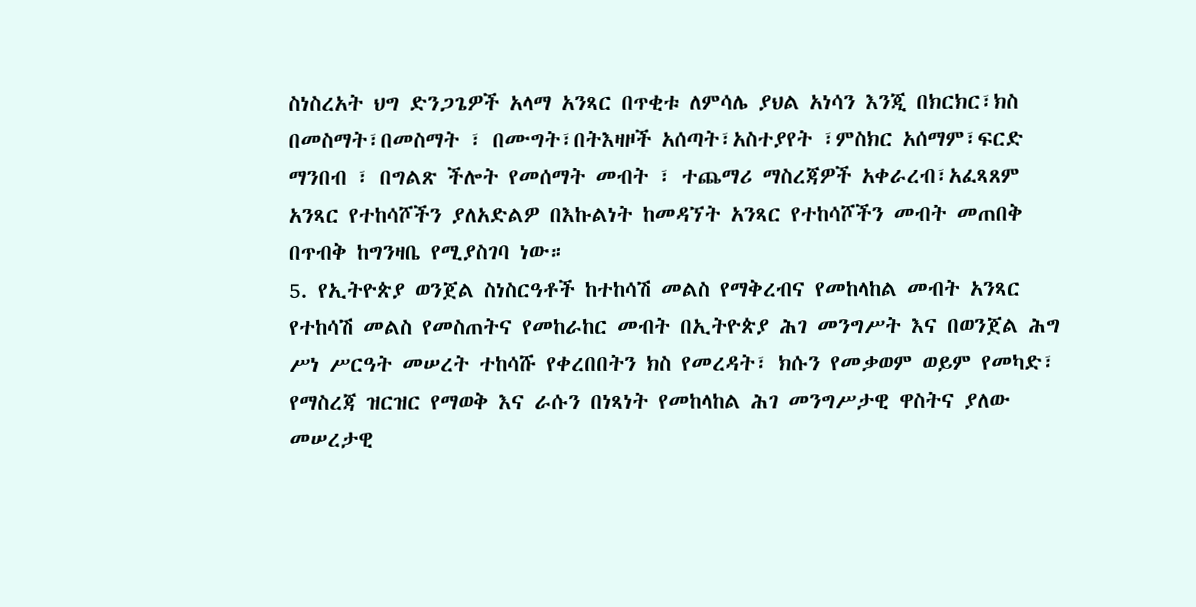ስነስረአት ህግ ድንጋጌዎች አላማ አንጻር በጥቂቱ ለምሳሌ ያህል አነሳን እንጂ በክርክር፣ክስ በመስማት፣በመስማት ፣ በሙግት፣በትእዛዞች አሰጣት፣አስተያየት ፣ምስክር አሰማም፣ፍርድ ማንበብ ፣ በግልጽ ችሎት የመሰማት መብት ፣ ተጨማሪ ማስረጃዎች አቀራረብ፣አፈጻጸም አንጻር የተከሳሾችን ያለአድልዎ በእኩልነት ከመዳኘት አንጻር የተከሳሾችን መብት መጠበቅ በጥብቅ ከግንዛቤ የሚያስገባ ነው።
5. የኢትዮጵያ ወንጀል ስነስርዓቶች ከተከሳሽ መልስ የማቅረብና የመከላከል መብት አንጻር
የተከሳሽ መልስ የመስጠትና የመከራከር መብት በኢትዮጵያ ሕገ መንግሥት እና በወንጀል ሕግ ሥነ ሥርዓት መሠረት ተከሳሹ የቀረበበትን ክስ የመረዳት፣ ክሱን የመቃወም ወይም የመካድ፣ የማስረጃ ዝርዝር የማወቅ እና ራሱን በነጻነት የመከላከል ሕገ መንግሥታዊ ዋስትና ያለው መሠረታዊ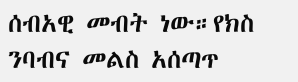ሰብአዊ መብት ነው።የክስ ንባብና መልስ አሰጣጥ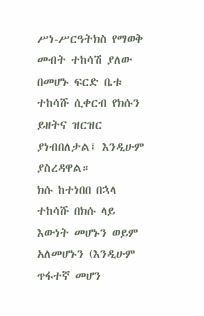ሥነ-ሥርዓትክስ የማወቅ መብት ተከሳሽ ያለው በመሆኑ ፍርድ ቤቱ ተከሳሹ ሲቀርብ የክሱን ይዘትና ዝርዝር ያነብበለታል፤ እንዲሁም ያስረዳዋል።
ክሱ ከተነበበ በኋላ ተከሳሹ በክሱ ላይ እውነት መሆኑን ወይም አለመሆኑን (እንዲሁም ጥፋተኛ መሆን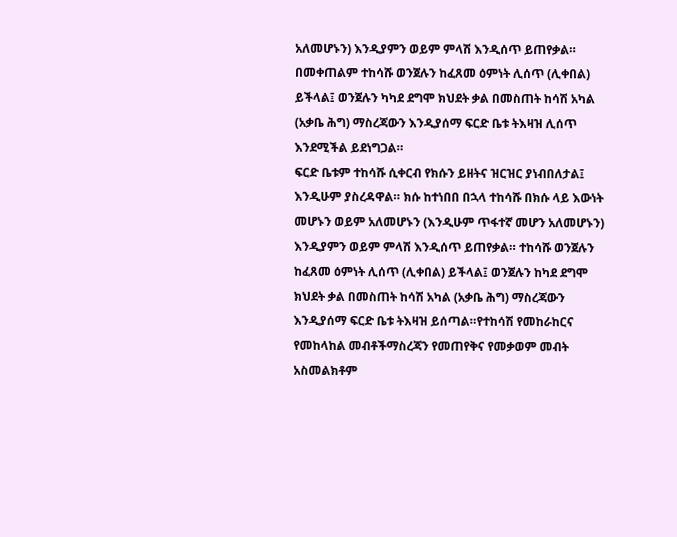አለመሆኑን) እንዲያምን ወይም ምላሽ እንዲሰጥ ይጠየቃል። በመቀጠልም ተከሳሹ ወንጀሉን ከፈጸመ ዕምነት ሊሰጥ (ሊቀበል) ይችላል፤ ወንጀሉን ካካደ ደግሞ ክህደት ቃል በመስጠት ከሳሽ አካል (አቃቤ ሕግ) ማስረጃውን እንዲያሰማ ፍርድ ቤቱ ትእዛዝ ሊሰጥ እንደሚችል ይደነግጋል።
ፍርድ ቤቱም ተከሳሹ ሲቀርብ የክሱን ይዘትና ዝርዝር ያነብበለታል፤ እንዲሁም ያስረዳዋል። ክሱ ከተነበበ በኋላ ተከሳሹ በክሱ ላይ እውነት መሆኑን ወይም አለመሆኑን (እንዲሁም ጥፋተኛ መሆን አለመሆኑን) እንዲያምን ወይም ምላሽ እንዲሰጥ ይጠየቃል። ተከሳሹ ወንጀሉን ከፈጸመ ዕምነት ሊሰጥ (ሊቀበል) ይችላል፤ ወንጀሉን ከካደ ደግሞ ክህደት ቃል በመስጠት ከሳሽ አካል (አቃቤ ሕግ) ማስረጃውን እንዲያሰማ ፍርድ ቤቱ ትእዛዝ ይሰጣል።የተከሳሽ የመከራከርና የመከላከል መብቶችማስረጃን የመጠየቅና የመቃወም መብት አስመልክቶም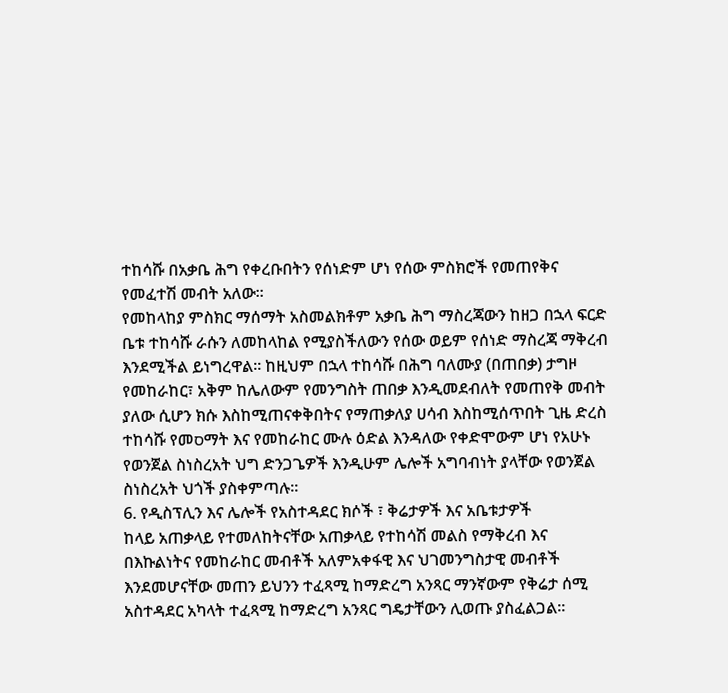ተከሳሹ በአቃቤ ሕግ የቀረቡበትን የሰነድም ሆነ የሰው ምስክሮች የመጠየቅና የመፈተሽ መብት አለው።
የመከላከያ ምስክር ማሰማት አስመልክቶም አቃቤ ሕግ ማስረጃውን ከዘጋ በኋላ ፍርድ ቤቱ ተከሳሹ ራሱን ለመከላከል የሚያስችለውን የሰው ወይም የሰነድ ማስረጃ ማቅረብ እንደሚችል ይነግረዋል። ከዚህም በኋላ ተከሳሹ በሕግ ባለሙያ (በጠበቃ) ታግዞ የመከራከር፣ አቅም ከሌለውም የመንግስት ጠበቃ እንዲመደብለት የመጠየቅ መብት ያለው ሲሆን ክሱ እስከሚጠናቀቅበትና የማጠቃለያ ሀሳብ እስከሚሰጥበት ጊዜ ድረስ ተከሳሹ የመסማት እና የመከራከር ሙሉ ዕድል እንዳለው የቀድሞውም ሆነ የአሁኑ የወንጀል ስነስረአት ህግ ድንጋጌዎች እንዲሁም ሌሎች አግባብነት ያላቸው የወንጀል ስነስረአት ህጎች ያስቀምጣሉ።
6. የዲስፕሊን እና ሌሎች የአስተዳደር ክሶች ፣ ቅሬታዎች እና አቤቱታዎች
ከላይ አጠቃላይ የተመለከትናቸው አጠቃላይ የተከሳሽ መልስ የማቅረብ እና በእኩልነትና የመከራከር መብቶች አለምአቀፋዊ እና ህገመንግስታዊ መብቶች እንደመሆናቸው መጠን ይህንን ተፈጻሚ ከማድረግ አንጻር ማንኛውም የቅሬታ ሰሚ አስተዳደር አካላት ተፈጻሚ ከማድረግ አንጻር ግዴታቸውን ሊወጡ ያስፈልጋል።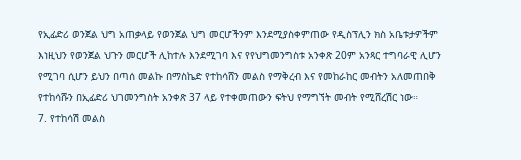የኢፊድሪ ወንጀል ህግ አጠቃላይ የወንጀል ህግ መርሆችንም እንደሚያስቀምጠው የዲስፕሊን ክስ አቤቱታዎችም እነዚህን የወንጀል ህጉን መርሆች ሊከተሉ እንደሚገባ እና የየህግመንግስቱ አንቀጽ 20ም አንጻር ተግባራዊ ሊሆን የሚገባ ሲሆን ይህን በጣሰ መልኩ በማስኬድ የተከሳሸን መልስ የማቅረብ እና የመከራከር መብትን አለመጠበቅ የተከሳሹን በኢፊድሪ ህገመንግስት አንቀጽ 37 ላይ የተቀመጠውን ፍትህ የማግኘት መብት የሚሸረሽር ነው።
7. የተከሳሽ መልስ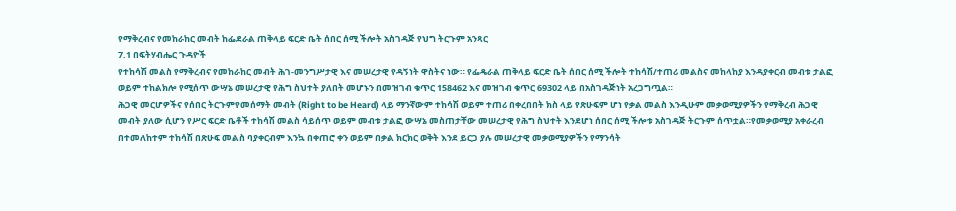የማቅረብና የመከራከር መብት ከፌደራል ጠቅላይ ፍርድ ቤት ሰበር ሰሚ ችሎት አስገዳጅ የህግ ትርጉም አንጻር
7.1 በፍትሃብሔር ጉዳዮች
የተከሳሽ መልስ የማቅረብና የመከራከር መብት ሕገ-መንግሥታዊ እና መሠረታዊ የዳኝነት ዋስትና ነው። የፌዴራል ጠቅላይ ፍርድ ቤት ሰበር ሰሚ ችሎት ተከሳሽ/ተጠሪ መልስና መከላከያ እንዳያቀርብ መብቱ ታልፎ ወይም ተከልክሎ የሚሰጥ ውሣኔ መሠረታዊ የሕግ ስህተት ያለበት መሆኑን በመዝገብ ቁጥር 158462 እና መዝገብ ቁጥር 69302 ላይ በአስገዳጅነት አረጋግጧል።
ሕጋዊ መርሆዎችና የሰበር ትርጉምየመሰማት መብት (Right to be Heard) ላይ ማንኛውም ተከሳሽ ወይም ተጠሪ በቀረበበት ክስ ላይ የጽሁፍም ሆነ የቃል መልስ እንዲሁም መቃወሚያዎችን የማቅረብ ሕጋዊ መብት ያለው ሲሆን የሥር ፍርድ ቤቶች ተከሳሽ መልስ ሳይሰጥ ወይም መብቱ ታልፎ ውሣኔ መስጠታቸው መሠረታዊ የሕግ ስህተት እንደሆነ ሰበር ሰሚ ችሎቱ አስገዳጅ ትርጉም ሰጥቷል።የመቃወሚያ አቀራረብ በተመለከተም ተከሳሽ በጽሁፍ መልስ ባያቀርብም እንኳ በቀጠሮ ቀን ወይም በቃል ክርክር ወቅት እንደ ይርጋ ያሉ መሠረታዊ መቃወሚያዎችን የማንሳት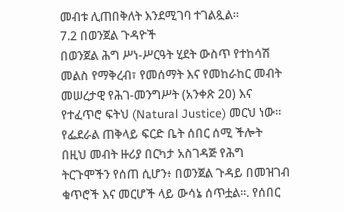መብቱ ሊጠበቅለት እንደሚገባ ተገልጿል።
7.2 በወንጀል ጉዳዮች
በወንጀል ሕግ ሥነ-ሥርዓት ሂደት ውስጥ የተከሳሽ መልስ የማቅረብ፣ የመሰማት እና የመከራከር መብት መሠረታዊ የሕገ-መንግሥት (አንቀጽ 20) እና የተፈጥሮ ፍትህ (Natural Justice) መርህ ነው። የፌደራል ጠቅላይ ፍርድ ቤት ሰበር ሰሚ ችሎት በዚህ መብት ዙሪያ በርካታ አስገዳጅ የሕግ ትርጉሞችን የሰጠ ሲሆን፥ በወንጀል ጉዳይ በመዝገብ ቁጥሮች እና መርሆች ላይ ውሳኔ ሰጥቷል።. የሰበር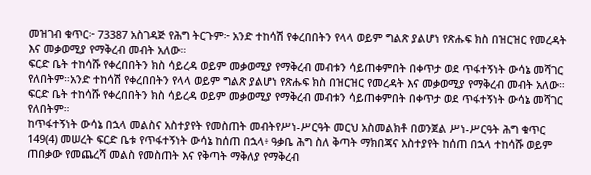መዝገብ ቁጥር፦ 73387 አስገዳጅ የሕግ ትርጉም፦ አንድ ተከሳሽ የቀረበበትን የላላ ወይም ግልጽ ያልሆነ የጽሑፍ ክስ በዝርዝር የመረዳት እና መቃወሚያ የማቅረብ መብት አለው።
ፍርድ ቤት ተከሳሹ የቀረበበትን ክስ ሳይረዳ ወይም መቃወሚያ የማቅረብ መብቱን ሳይጠቀምበት በቀጥታ ወደ ጥፋተኝነት ውሳኔ መሻገር የለበትም።አንድ ተከሳሽ የቀረበበትን የላላ ወይም ግልጽ ያልሆነ የጽሑፍ ክስ በዝርዝር የመረዳት እና መቃወሚያ የማቅረብ መብት አለው። ፍርድ ቤት ተከሳሹ የቀረበበትን ክስ ሳይረዳ ወይም መቃወሚያ የማቅረብ መብቱን ሳይጠቀምበት በቀጥታ ወደ ጥፋተኝነት ውሳኔ መሻገር የለበትም።
ከጥፋተኝነት ውሳኔ በኋላ መልስና አስተያየት የመስጠት መብትየሥነ-ሥርዓት መርህ አስመልክቶ በወንጀል ሥነ-ሥርዓት ሕግ ቁጥር 149(4) መሠረት ፍርድ ቤቱ የጥፋተኝነት ውሳኔ ከሰጠ በኋላ፥ ዓቃቤ ሕግ ስለ ቅጣት ማክበጃና አስተያየት ከሰጠ በኋላ ተከሳሹ ወይም ጠበቃው የመጨረሻ መልስ የመስጠት እና የቅጣት ማቅለያ የማቅረብ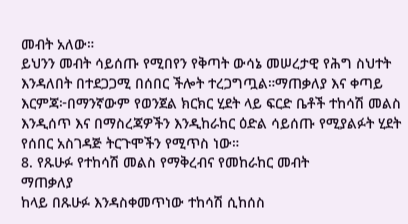መብት አለው።
ይህንን መብት ሳይሰጡ የሚበየን የቅጣት ውሳኔ መሠረታዊ የሕግ ስህተት እንዳለበት በተደጋጋሚ በሰበር ችሎት ተረጋግጧል።ማጠቃለያ እና ቀጣይ እርምጃ፦በማንኛውም የወንጀል ክርክር ሂደት ላይ ፍርድ ቤቶች ተከሳሽ መልስ እንዲሰጥ እና በማስረጃዎችን እንዲከራከር ዕድል ሳይሰጡ የሚያልፉት ሂደት የሰበር አስገዳጅ ትርጉሞችን የሚጥስ ነው።
8. የጹሁፉ የተከሳሽ መልስ የማቅረብና የመከራከር መብት
ማጠቃለያ
ከላይ በጹሁፉ እንዳስቀመጥነው ተከሳሽ ሲከሰስ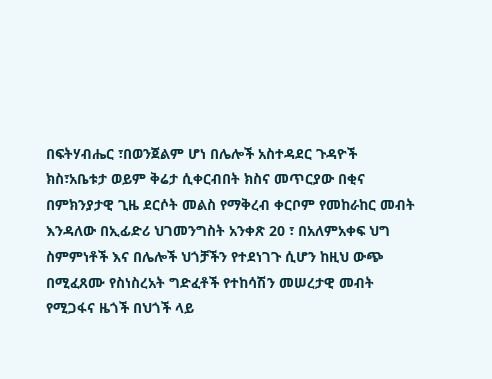በፍትሃብሔር ፣በወንጀልም ሆነ በሌሎች አስተዳደር ጉዳዮች ክስ፣አቤቱታ ወይም ቅሬታ ሲቀርብበት ክስና መጥርያው በቂና በምክንያታዊ ጊዜ ደርሶት መልስ የማቅረብ ቀርቦም የመከራከር መብት እንዳለው በኢፊድሪ ህገመንግስት አንቀጽ 20 ፣ በአለምአቀፍ ህግ ስምምነቶች እና በሌሎች ህጎቻችን የተደነገጉ ሲሆን ከዚህ ውጭ በሚፈጸሙ የስነስረአት ግድፈቶች የተከሳሽን መሠረታዊ መብት የሚጋፋና ዜጎች በህጎች ላይ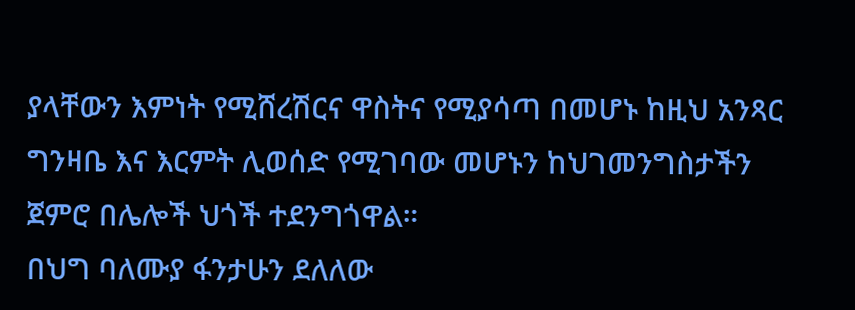ያላቸውን እምነት የሚሸረሽርና ዋስትና የሚያሳጣ በመሆኑ ከዚህ አንጻር ግንዛቤ እና እርምት ሊወሰድ የሚገባው መሆኑን ከህገመንግስታችን ጀምሮ በሌሎች ህጎች ተደንግጎዋል።
በህግ ባለሙያ ፋንታሁን ደለለው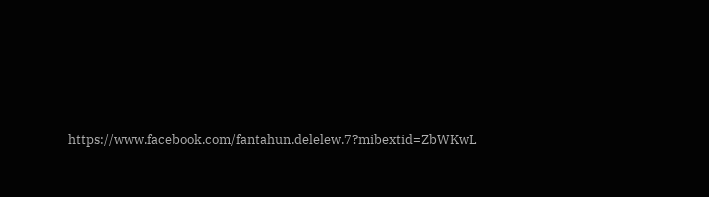https://www.facebook.com/fantahun.delelew.7?mibextid=ZbWKwL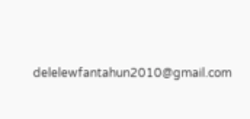delelewfantahun2010@gmail.com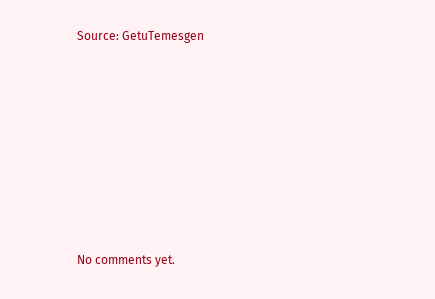Source: GetuTemesgen









No comments yet.